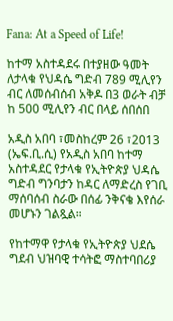Fana: At a Speed of Life!

ከተማ አስተዳደሩ በተያዘው ዓመት ለታላቁ የህዳሴ ግድብ 789 ሚሊየን ብር ለመሰብሰብ አቅዶ በ3 ወራት ብቻ ከ 500 ሚሊየን ብር በላይ ሰበሰበ

አዲስ አበባ ፣መስከረም 26 ፣2013 (ኤፍ.ቢ.ሲ) የአዲስ አበባ ከተማ አስተዳደር የታላቁ የኢትዮጵያ ህዳሴ ግድብ ግንባታን ከዳር ለማድረስ የገቢ ማሰባሰብ ስራው በሰፊ ንቅናቄ እየሰራ መሆኑን ገልጿል።

የከተማዋ የታላቁ የኢትዮጵያ ህደሴ ግደብ ህዝባዊ ተሳትፎ ማስተባበሪያ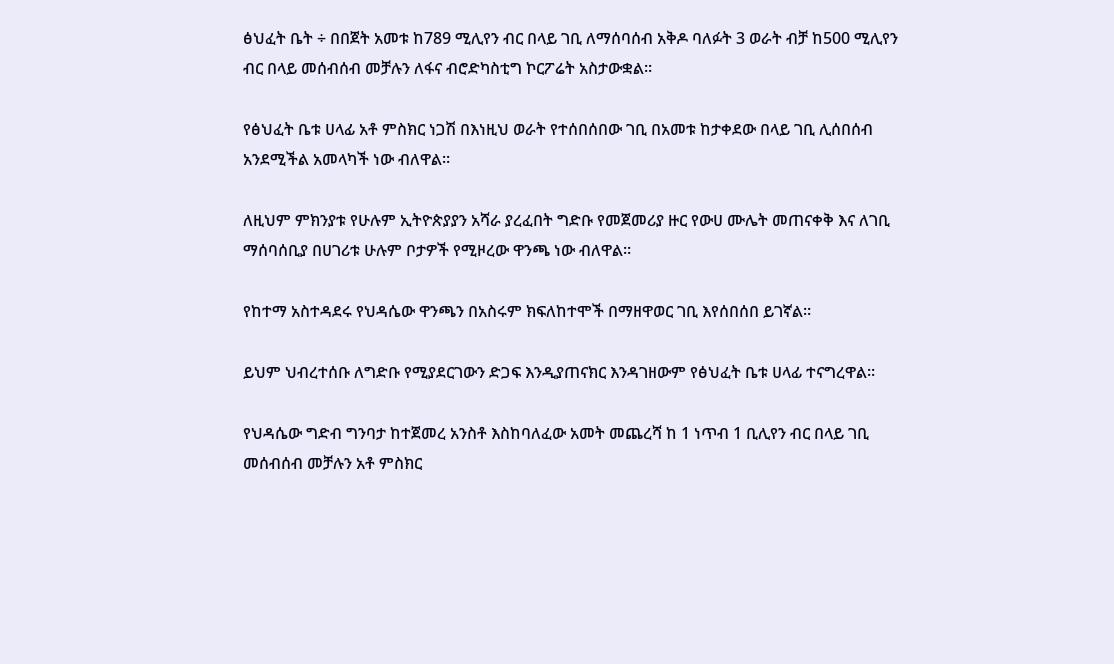ፅህፈት ቤት ÷ በበጀት አመቱ ከ789 ሚሊየን ብር በላይ ገቢ ለማሰባሰብ አቅዶ ባለፉት 3 ወራት ብቻ ከ500 ሚሊየን ብር በላይ መሰብሰብ መቻሉን ለፋና ብሮድካስቲግ ኮርፖሬት አስታውቋል።

የፅህፈት ቤቱ ሀላፊ አቶ ምስክር ነጋሽ በእነዚህ ወራት የተሰበሰበው ገቢ በአመቱ ከታቀደው በላይ ገቢ ሊሰበሰብ አንደሚችል አመላካች ነው ብለዋል።

ለዚህም ምክንያቱ የሁሉም ኢትዮጵያያን አሻራ ያረፈበት ግድቡ የመጀመሪያ ዙር የውሀ ሙሌት መጠናቀቅ እና ለገቢ ማሰባሰቢያ በሀገሪቱ ሁሉም ቦታዎች የሚዞረው ዋንጫ ነው ብለዋል።

የከተማ አስተዳደሩ የህዳሴው ዋንጫን በአስሩም ክፍለከተሞች በማዘዋወር ገቢ እየሰበሰበ ይገኛል።

ይህም ህብረተሰቡ ለግድቡ የሚያደርገውን ድጋፍ እንዲያጠናክር እንዳገዘውም የፅህፈት ቤቱ ሀላፊ ተናግረዋል።

የህዳሴው ግድብ ግንባታ ከተጀመረ አንስቶ እስከባለፈው አመት መጨረሻ ከ 1 ነጥብ 1 ቢሊየን ብር በላይ ገቢ መሰብሰብ መቻሉን አቶ ምስክር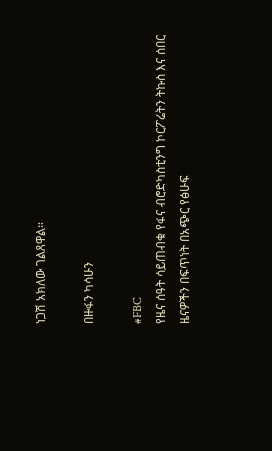ነጋሽ አክለው ገልጸዋል።

በዙፋን ካሳሁን

#FBC
የዜና ሰዓት ሳይጠብቁ የፋና ብሮድካስቲንግ ኮርፖሬትን ትኩስ እና ሰበር ዜናዎችን በፍጥነት በአጭር የፅሁፍ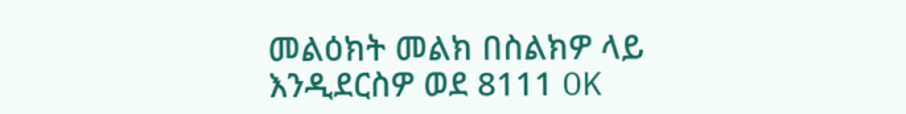መልዕክት መልክ በስልክዎ ላይ እንዲደርስዎ ወደ 8111 OK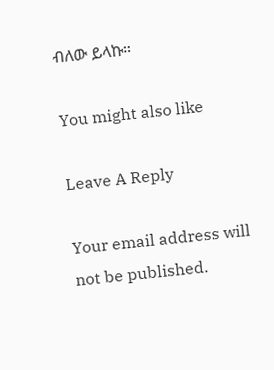ብለው ይላኩ።

You might also like

Leave A Reply

Your email address will not be published.